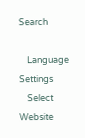Search

    Language Settings
    Select Website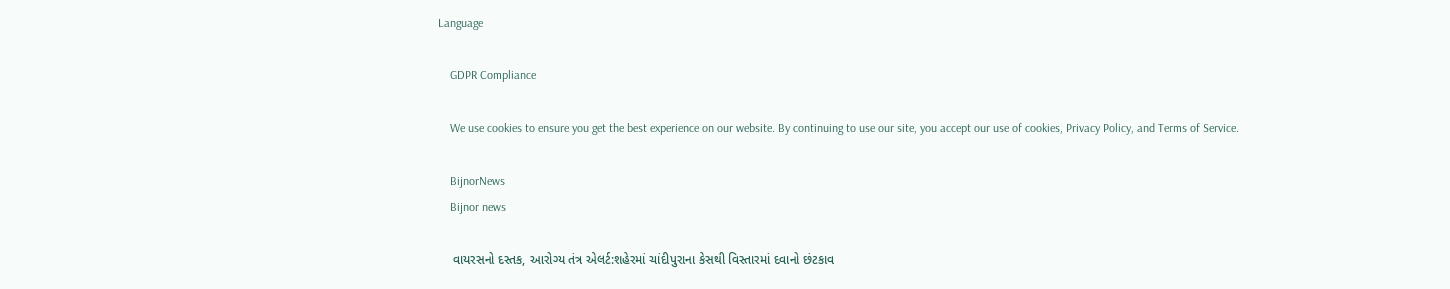Language

    GDPR Compliance

    We use cookies to ensure you get the best experience on our website. By continuing to use our site, you accept our use of cookies, Privacy Policy, and Terms of Service.

    BijnorNews
    Bijnor news

    વાયરસનો દસ્તક, આરોગ્ય તંત્ર એલર્ટ:શહેરમાં ચાંદીપુરાના કેસથી વિસ્તારમાં દવાનો છંટકાવ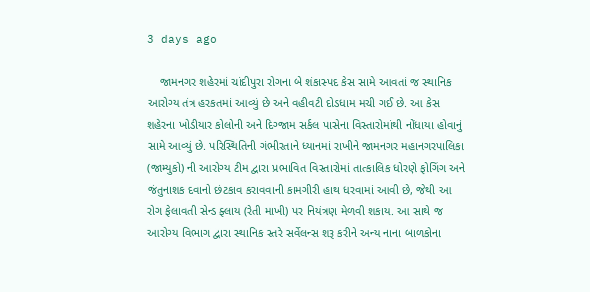3 days ago

    જામનગર શહેરમાં ચાંદીપુરા રોગના બે શંકાસ્પદ કેસ સામે આવતાં જ સ્થાનિક આરોગ્ય તંત્ર હરકતમાં આવ્યું છે અને વહીવટી દોડધામ મચી ગઈ છે. આ કેસ શહેરના ખોડીયાર કોલોની અને દિગ્જામ સર્કલ પાસેના વિસ્તારોમાંથી નોંધાયા હોવાનું સામે આવ્યું છે. પરિસ્થિતિની ગંભીરતાને ધ્યાનમાં રાખીને જામનગર મહાનગરપાલિકા (જામ્યુકો) ની આરોગ્ય ટીમ દ્વારા પ્રભાવિત વિસ્તારોમાં તાત્કાલિક ધોરણે ફોગિંગ અને જંતુનાશક દવાનો છંટકાવ કરાવવાની કામગીરી હાથ ધરવામાં આવી છે, જેથી આ રોગ ફેલાવતી સેન્ડ ફ્લાય (રેતી માખી) પર નિયંત્રણ મેળવી શકાય. આ સાથે જ આરોગ્ય વિભાગ દ્વારા સ્થાનિક સ્તરે સર્વેલન્સ શરૂ કરીને અન્ય નાના બાળકોના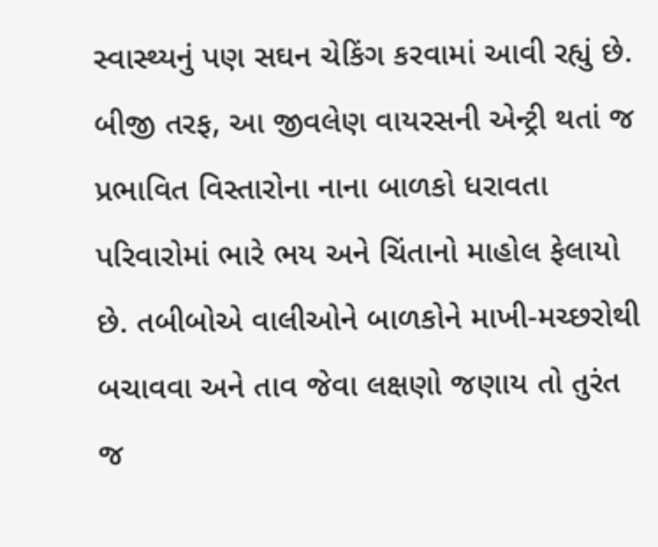સ્વાસ્થ્યનું પણ સઘન ચેકિંગ કરવામાં આવી રહ્યું છે. બીજી તરફ, આ જીવલેણ વાયરસની એન્ટ્રી થતાં જ પ્રભાવિત વિસ્તારોના નાના બાળકો ધરાવતા પરિવારોમાં ભારે ભય અને ચિંતાનો માહોલ ફેલાયો છે. તબીબોએ વાલીઓને બાળકોને માખી-મચ્છરોથી બચાવવા અને તાવ જેવા લક્ષણો જણાય તો તુરંત જ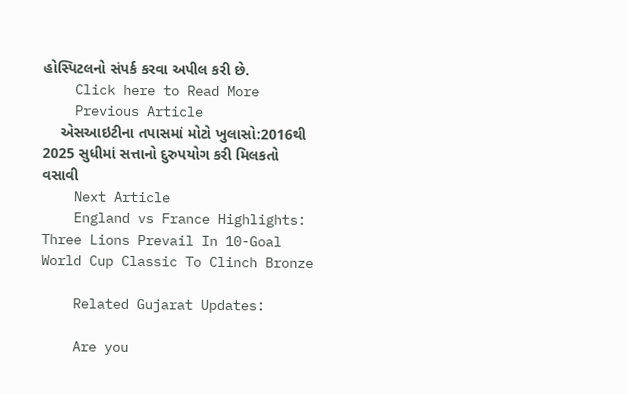હોસ્પિટલનો સંપર્ક કરવા અપીલ કરી છે.
    Click here to Read More
    Previous Article
    એસઆઇટીના તપાસમાં મોટો ખુલાસો:2016થી 2025 સુધીમાં સત્તાનો દુરુપયોગ કરી મિલકતો વસાવી
    Next Article
    England vs France Highlights: Three Lions Prevail In 10-Goal World Cup Classic To Clinch Bronze

    Related Gujarat Updates:

    Are you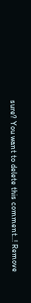sure? You want to delete this comment..! Remove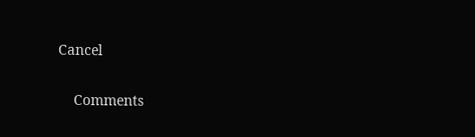Cancel

    Comments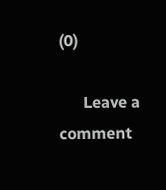(0)

      Leave a comment